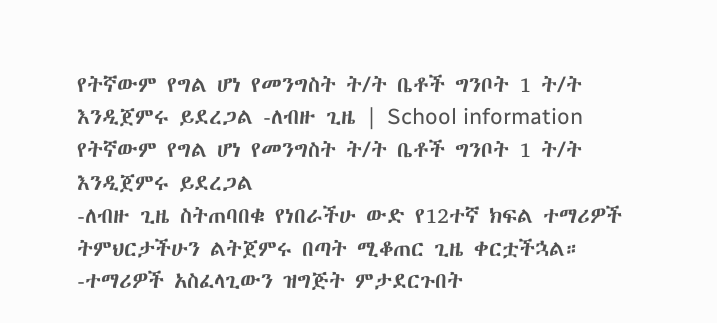የትኛውም የግል ሆነ የመንግስት ት/ት ቤቶች ግንቦት 1 ት/ት እንዲጀምሩ ይደረጋል -ለብዙ ጊዜ | School information
የትኛውም የግል ሆነ የመንግስት ት/ት ቤቶች ግንቦት 1 ት/ት እንዲጀምሩ ይደረጋል
-ለብዙ ጊዜ ስትጠባበቁ የነበራችሁ ውድ የ12ተኛ ክፍል ተማሪዎች ትምህርታችሁን ልትጀምሩ በጣት ሚቆጠር ጊዜ ቀርቷችኋል።
-ተማሪዎች አስፈላጊውን ዝግጅት ምታደርጉበት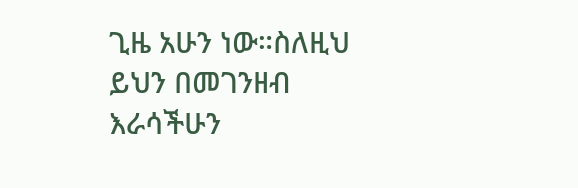ጊዜ አሁን ነው።ስለዚህ ይህን በመገንዘብ እራሳችሁን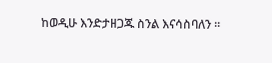ከወዲሁ እንድታዘጋጁ ስንል እናሳስባለን ።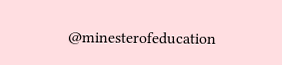@minesterofeducation